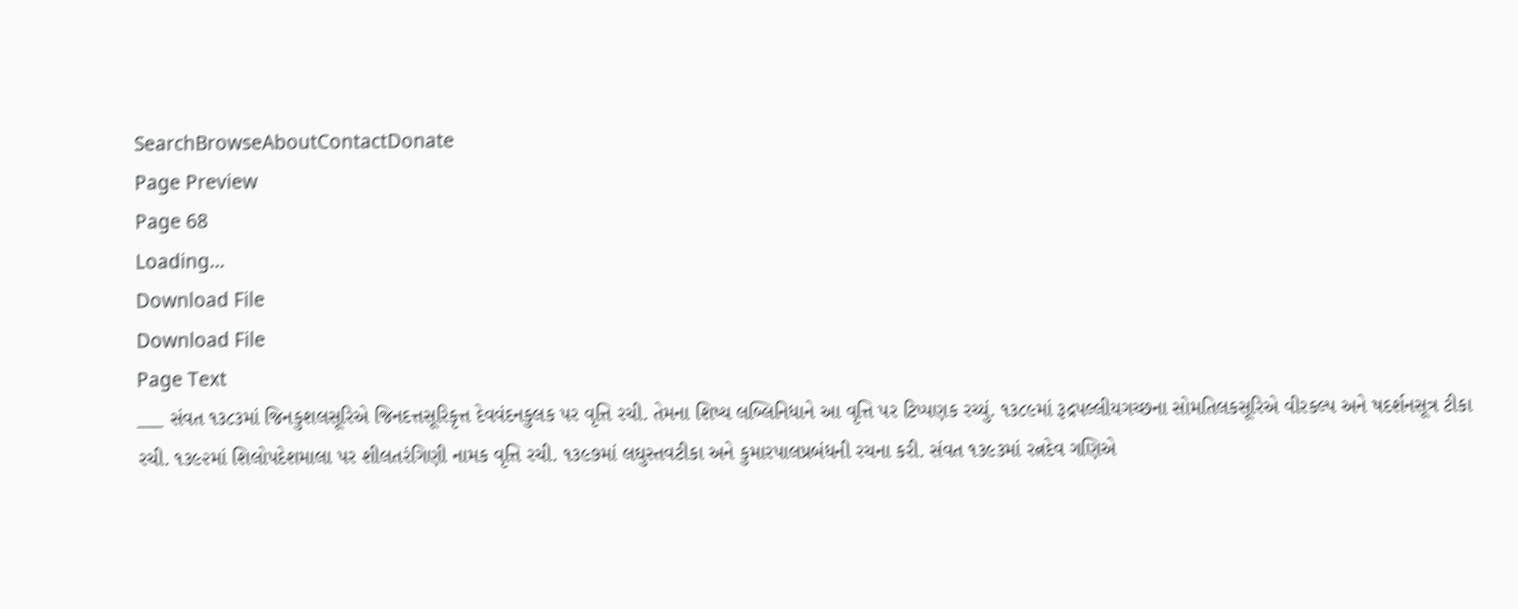SearchBrowseAboutContactDonate
Page Preview
Page 68
Loading...
Download File
Download File
Page Text
___ સંવત ૧૩૮૩માં જિનકુશલસૂરિએ જિનદત્તસૂરિકૃત્ત દેવવંદનકુલક પર વૃત્તિ રચી. તેમના શિષ્ય લબ્લિનિધાને આ વૃત્તિ પર ટિપ્પણક રચ્યું. ૧૩૮૯માં રૂદ્રપલ્લીયગચ્છના સોમતિલકસૂરિએ વીરકલ્પ અને ષદર્શનસૂત્ર ટીકા રચી. ૧૩૯૨માં શિલોપદેશમાલા પર શીલતરંગિણી નામક વૃત્તિ રચી. ૧૩૯૭માં લઘુસ્તવટીકા અને કુમારપાલપ્રબંધની રચના કરી. સંવત ૧૩૯૩માં રત્નદેવ ગણિએ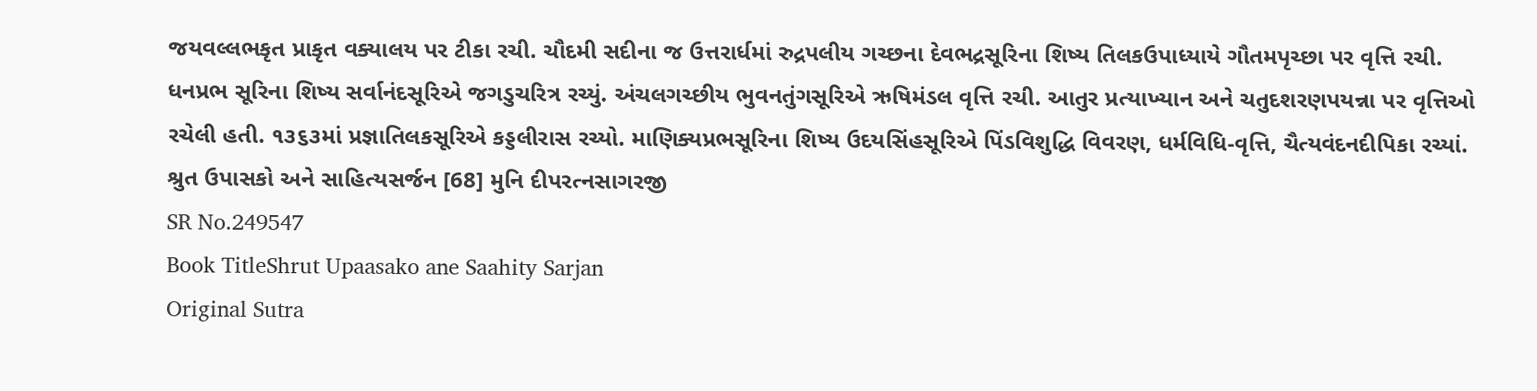જયવલ્લભકૃત પ્રાકૃત વક્યાલય પર ટીકા રચી. ચૌદમી સદીના જ ઉત્તરાર્ધમાં રુદ્રપલીય ગચ્છના દેવભદ્રસૂરિના શિષ્ય તિલકઉપાધ્યાયે ગૌતમપૃચ્છા પર વૃત્તિ રચી. ધનપ્રભ સૂરિના શિષ્ય સર્વાનંદસૂરિએ જગડુચરિત્ર રચ્યું. અંચલગચ્છીય ભુવનતુંગસૂરિએ ઋષિમંડલ વૃત્તિ રચી. આતુર પ્રત્યાખ્યાન અને ચતુદશરણપયન્ના પર વૃત્તિઓ રચેલી હતી. ૧૩૬૩માં પ્રજ્ઞાતિલકસૂરિએ કડ્ડલીરાસ રચ્યો. માણિક્યપ્રભસૂરિના શિષ્ય ઉદયસિંહસૂરિએ પિંડવિશુદ્ધિ વિવરણ, ધર્મવિધિ-વૃત્તિ, ચૈત્યવંદનદીપિકા રચ્યાં. શ્રુત ઉપાસકો અને સાહિત્યસર્જન [68] મુનિ દીપરત્નસાગરજી
SR No.249547
Book TitleShrut Upaasako ane Saahity Sarjan
Original Sutra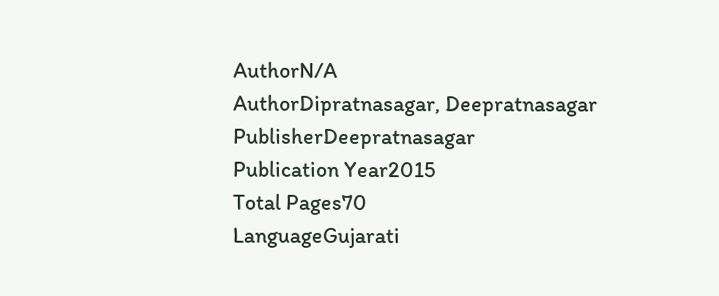AuthorN/A
AuthorDipratnasagar, Deepratnasagar
PublisherDeepratnasagar
Publication Year2015
Total Pages70
LanguageGujarati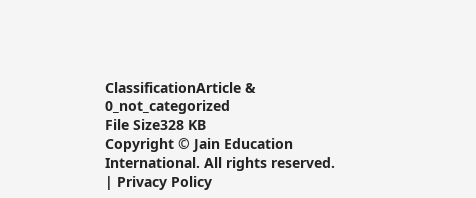ClassificationArticle & 0_not_categorized
File Size328 KB
Copyright © Jain Education International. All rights reserved. | Privacy Policy